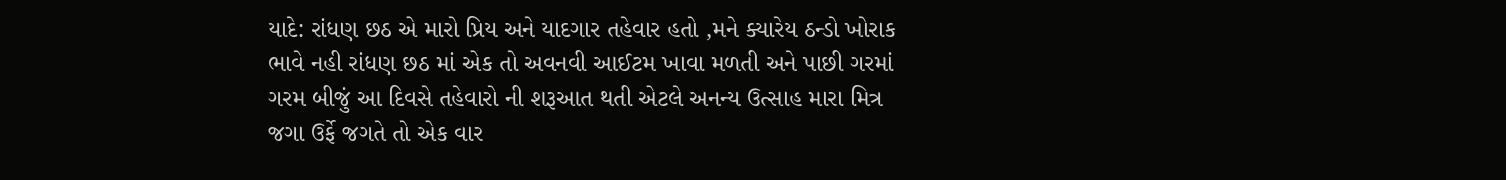યાદે: રાંધણ છઠ એ મારો પ્રિય અને યાદગાર તહેવાર હતો ,મને ક્યારેય ઠન્ડો ખોરાક ભાવે નહી રાંધણ છઠ માં એક તો અવનવી આઈટમ ખાવા મળતી અને પાછી ગરમાં ગરમ બીજું આ દિવસે તહેવારો ની શરૂઆત થતી એટલે અનન્ય ઉત્સાહ મારા મિત્ર જગા ઉર્ફે જગતે તો એક વાર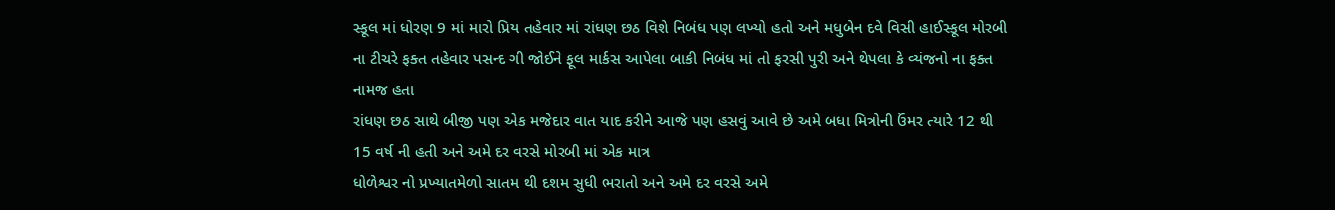સ્કૂલ માં ધોરણ 9 માં મારો પ્રિય તહેવાર માં રાંધણ છઠ વિશે નિબંધ પણ લખ્યો હતો અને મધુબેન દવે વિસી હાઈસ્કૂલ મોરબી ના ટીચરે ફક્ત તહેવાર પસન્દ ગી જોઈને ફૂલ માર્કસ આપેલા બાકી નિબંધ માં તો ફરસી પુરી અને થેપલા કે વ્યંજનો ના ફક્ત નામજ હતા
રાંધણ છઠ સાથે બીજી પણ એક મજેદાર વાત યાદ કરીને આજે પણ હસવું આવે છે અમે બધા મિત્રોની ઉંમર ત્યારે 12 થી 15 વર્ષ ની હતી અને અમે દર વરસે મોરબી માં એક માત્ર
ધોળેશ્વર નો પ્રખ્યાતમેળો સાતમ થી દશમ સુધી ભરાતો અને અમે દર વરસે અમે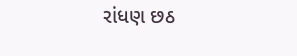રાંધણ છઠ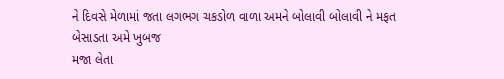ને દિવસે મેળામાં જતા લગભગ ચકડોળ વાળા અમને બોલાવી બોલાવી ને મફત બેસાડતા અમે ખુબજ
મજા લેતા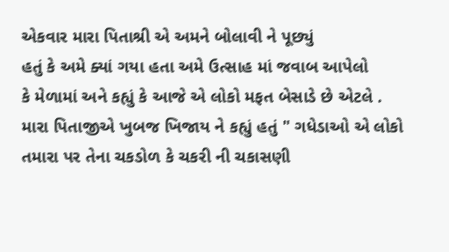એકવાર મારા પિતાશ્રી એ અમને બોલાવી ને પૂછ્યું
હતું કે અમે ક્યાં ગયા હતા અમે ઉત્સાહ માં જવાબ આપેલો
કે મેળામાં અને કહ્યું કે આજે એ લોકો મફત બેસાડે છે એટલે .
મારા પિતાજીએ ખુબજ ખિજાય ને કહ્યું હતું " ગધેડાઓ એ લોકો તમારા પર તેના ચકડોળ કે ચકરી ની ચકાસણી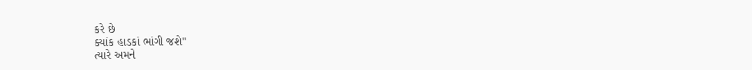કરે છે
ક્યાંક હાડકાં ભાંગી જશે"
ત્યારે અમને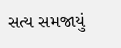સત્ય સમજાયું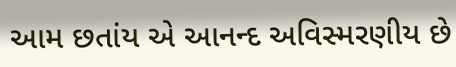આમ છતાંય એ આનન્દ અવિસ્મરણીય છે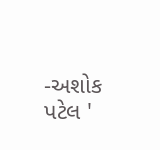-અશોક પટેલ '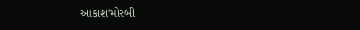આકાશ'મોરબી